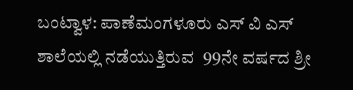ಬಂಟ್ವಾಳ: ಪಾಣೆಮಂಗಳೂರು ಎಸ್‌ ವಿ ಎಸ್‌ ಶಾಲೆಯಲ್ಲಿ ನಡೆಯುತ್ತಿರುವ  99ನೇ ವರ್ಷದ ಶ್ರೀ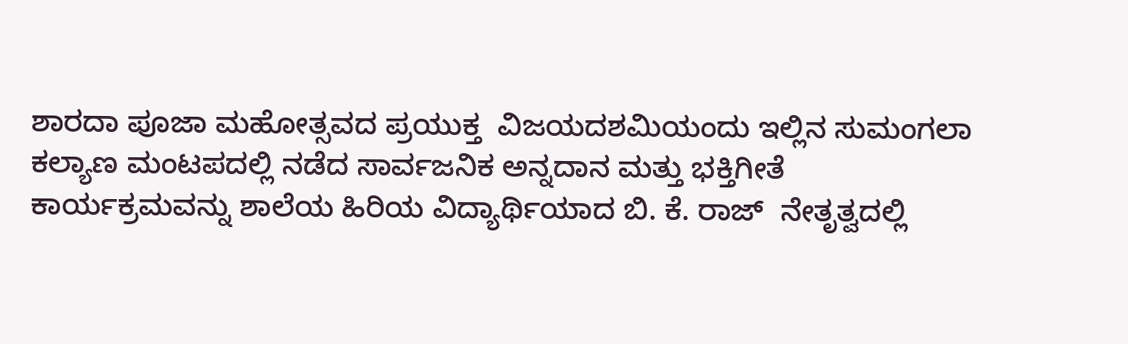ಶಾರದಾ ಪೂಜಾ ಮಹೋತ್ಸವದ ಪ್ರಯುಕ್ತ  ವಿಜಯದಶಮಿಯಂದು ಇಲ್ಲಿನ ಸುಮಂಗಲಾ ಕಲ್ಯಾಣ ಮಂಟಪದಲ್ಲಿ ನಡೆದ ಸಾರ್ವಜನಿಕ ಅನ್ನದಾನ ಮತ್ತು ಭಕ್ತಿಗೀತೆ ಕಾರ್ಯಕ್ರಮವನ್ನು ಶಾಲೆಯ ಹಿರಿಯ ವಿದ್ಯಾರ್ಥಿಯಾದ ಬಿ. ಕೆ. ರಾಜ್‌  ನೇತೃತ್ವದಲ್ಲಿ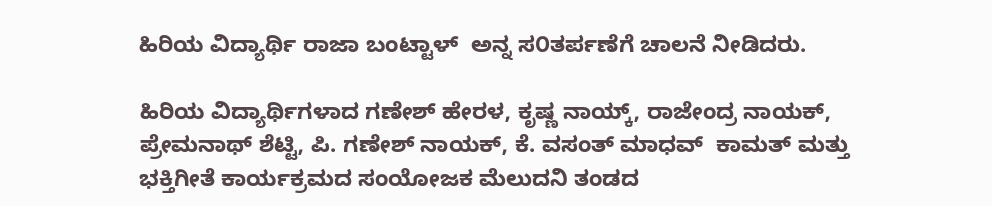ಹಿರಿಯ ವಿದ್ಯಾರ್ಥಿ ರಾಜಾ ಬಂಟ್ಟಾಳ್  ಅನ್ನ ಸ೦ತರ್ಪಣೆಗೆ ಚಾಲನೆ ನೀಡಿದರು.

ಹಿರಿಯ ವಿದ್ಯಾರ್ಥಿಗಳಾದ ಗಣೇಶ್‌ ಹೇರಳ, ಕೃಷ್ಣ ನಾಯ್ಕ್‌, ರಾಜೇಂದ್ರ ನಾಯಕ್‌, ಪ್ರೇಮನಾಥ್‌ ಶೆಟ್ಟಿ, ಪಿ. ಗಣೇಶ್‌ ನಾಯಕ್‌, ಕೆ. ವಸಂತ್ ಮಾಧವ್  ಕಾಮತ್ ಮತ್ತು ಭಕ್ತಿಗೀತೆ ಕಾರ್ಯಕ್ರಮದ ಸಂಯೋಜಕ ಮೆಲುದನಿ ತಂಡದ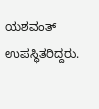ಯಶವಂತ್‌  ಉಪಸ್ಥಿತರಿದ್ದರು.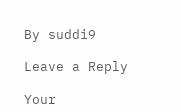By suddi9

Leave a Reply

Your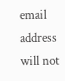email address will not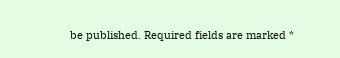be published. Required fields are marked *